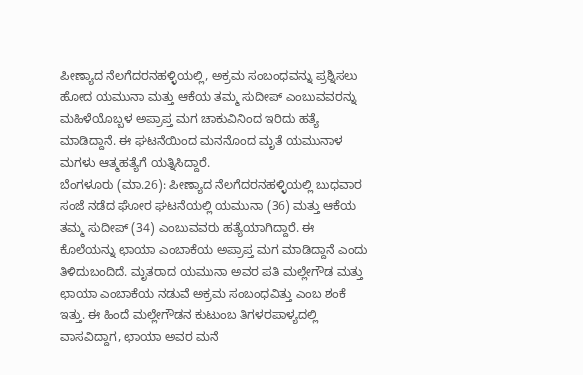ಪೀಣ್ಯಾದ ನೆಲಗೆದರನಹಳ್ಳಿಯಲ್ಲಿ, ಅಕ್ರಮ ಸಂಬಂಧವನ್ನು ಪ್ರಶ್ನಿಸಲು ಹೋದ ಯಮುನಾ ಮತ್ತು ಆಕೆಯ ತಮ್ಮ ಸುದೀಪ್ ಎಂಬುವವರನ್ನು ಮಹಿಳೆಯೊಬ್ಬಳ ಅಪ್ರಾಪ್ತ ಮಗ ಚಾಕುವಿನಿಂದ ಇರಿದು ಹತ್ಯೆ ಮಾಡಿದ್ದಾನೆ. ಈ ಘಟನೆಯಿಂದ ಮನನೊಂದ ಮೃತೆ ಯಮುನಾಳ ಮಗಳು ಆತ್ಮಹತ್ಯೆಗೆ ಯತ್ನಿಸಿದ್ದಾರೆ.
ಬೆಂಗಳೂರು (ಮಾ.26): ಪೀಣ್ಯಾದ ನೆಲಗೆದರನಹಳ್ಳಿಯಲ್ಲಿ ಬುಧವಾರ ಸಂಜೆ ನಡೆದ ಘೋರ ಘಟನೆಯಲ್ಲಿ ಯಮುನಾ (36) ಮತ್ತು ಆಕೆಯ ತಮ್ಮ ಸುದೀಪ್ (34) ಎಂಬುವವರು ಹತ್ಯೆಯಾಗಿದ್ದಾರೆ. ಈ ಕೊಲೆಯನ್ನು ಛಾಯಾ ಎಂಬಾಕೆಯ ಅಪ್ರಾಪ್ತ ಮಗ ಮಾಡಿದ್ದಾನೆ ಎಂದು ತಿಳಿದುಬಂದಿದೆ. ಮೃತರಾದ ಯಮುನಾ ಅವರ ಪತಿ ಮಲ್ಲೇಗೌಡ ಮತ್ತು ಛಾಯಾ ಎಂಬಾಕೆಯ ನಡುವೆ ಅಕ್ರಮ ಸಂಬಂಧವಿತ್ತು ಎಂಬ ಶಂಕೆ ಇತ್ತು. ಈ ಹಿಂದೆ ಮಲ್ಲೇಗೌಡನ ಕುಟುಂಬ ತಿಗಳರಪಾಳ್ಯದಲ್ಲಿ ವಾಸವಿದ್ದಾಗ, ಛಾಯಾ ಅವರ ಮನೆ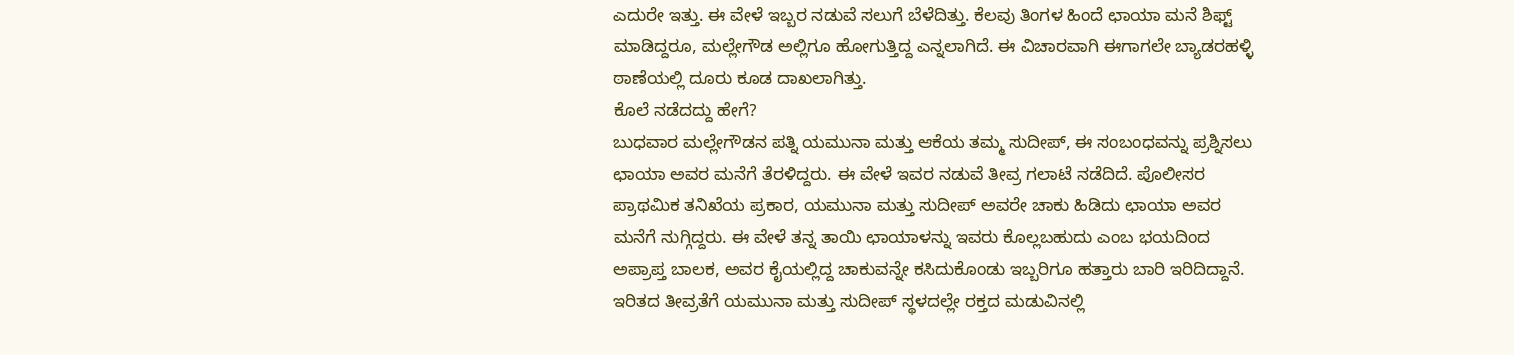ಎದುರೇ ಇತ್ತು. ಈ ವೇಳೆ ಇಬ್ಬರ ನಡುವೆ ಸಲುಗೆ ಬೆಳೆದಿತ್ತು. ಕೆಲವು ತಿಂಗಳ ಹಿಂದೆ ಛಾಯಾ ಮನೆ ಶಿಫ್ಟ್ ಮಾಡಿದ್ದರೂ, ಮಲ್ಲೇಗೌಡ ಅಲ್ಲಿಗೂ ಹೋಗುತ್ತಿದ್ದ ಎನ್ನಲಾಗಿದೆ. ಈ ವಿಚಾರವಾಗಿ ಈಗಾಗಲೇ ಬ್ಯಾಡರಹಳ್ಳಿ ಠಾಣೆಯಲ್ಲಿ ದೂರು ಕೂಡ ದಾಖಲಾಗಿತ್ತು.
ಕೊಲೆ ನಡೆದದ್ದು ಹೇಗೆ?
ಬುಧವಾರ ಮಲ್ಲೇಗೌಡನ ಪತ್ನಿ ಯಮುನಾ ಮತ್ತು ಆಕೆಯ ತಮ್ಮ ಸುದೀಪ್, ಈ ಸಂಬಂಧವನ್ನು ಪ್ರಶ್ನಿಸಲು ಛಾಯಾ ಅವರ ಮನೆಗೆ ತೆರಳಿದ್ದರು. ಈ ವೇಳೆ ಇವರ ನಡುವೆ ತೀವ್ರ ಗಲಾಟೆ ನಡೆದಿದೆ. ಪೊಲೀಸರ ಪ್ರಾಥಮಿಕ ತನಿಖೆಯ ಪ್ರಕಾರ, ಯಮುನಾ ಮತ್ತು ಸುದೀಪ್ ಅವರೇ ಚಾಕು ಹಿಡಿದು ಛಾಯಾ ಅವರ ಮನೆಗೆ ನುಗ್ಗಿದ್ದರು. ಈ ವೇಳೆ ತನ್ನ ತಾಯಿ ಛಾಯಾಳನ್ನು ಇವರು ಕೊಲ್ಲಬಹುದು ಎಂಬ ಭಯದಿಂದ ಅಪ್ರಾಪ್ತ ಬಾಲಕ, ಅವರ ಕೈಯಲ್ಲಿದ್ದ ಚಾಕುವನ್ನೇ ಕಸಿದುಕೊಂಡು ಇಬ್ಬರಿಗೂ ಹತ್ತಾರು ಬಾರಿ ಇರಿದಿದ್ದಾನೆ. ಇರಿತದ ತೀವ್ರತೆಗೆ ಯಮುನಾ ಮತ್ತು ಸುದೀಪ್ ಸ್ಥಳದಲ್ಲೇ ರಕ್ತದ ಮಡುವಿನಲ್ಲಿ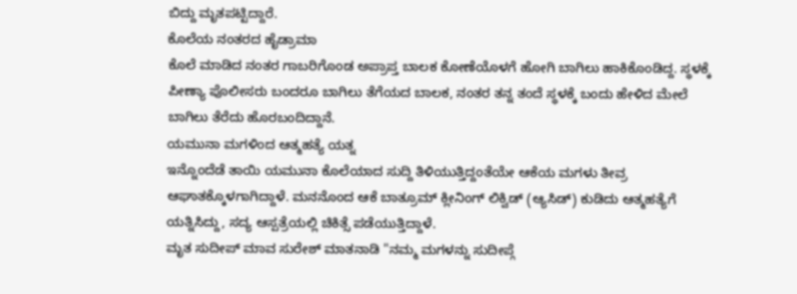ಬಿದ್ದು ಮೃತಪಟ್ಟಿದ್ದಾರೆ.
ಕೊಲೆಯ ನಂತರದ ಹೈಡ್ರಾಮಾ
ಕೊಲೆ ಮಾಡಿದ ನಂತರ ಗಾಬರಿಗೊಂಡ ಅಪ್ರಾಪ್ತ ಬಾಲಕ ಕೋಣೆಯೊಳಗೆ ಹೋಗಿ ಬಾಗಿಲು ಹಾಕಿಕೊಂಡಿದ್ದ. ಸ್ಥಳಕ್ಕೆ ಪೀಣ್ಯಾ ಪೊಲೀಸರು ಬಂದರೂ ಬಾಗಿಲು ತೆಗೆಯದ ಬಾಲಕ, ನಂತರ ತನ್ನ ತಂದೆ ಸ್ಥಳಕ್ಕೆ ಬಂದು ಹೇಳಿದ ಮೇಲೆ ಬಾಗಿಲು ತೆರೆದು ಹೊರಬಂದಿದ್ದಾನೆ.
ಯಮುನಾ ಮಗಳಿಂದ ಆತ್ಮಹತ್ಯೆ ಯತ್ನ
ಇನ್ನೊಂದೆಡೆ ತಾಯಿ ಯಮುನಾ ಕೊಲೆಯಾದ ಸುದ್ದಿ ತಿಳಿಯುತ್ತಿದ್ದಂತೆಯೇ ಆಕೆಯ ಮಗಳು ತೀವ್ರ ಆಘಾತಕ್ಕೊಳಗಾಗಿದ್ದಾಳೆ. ಮನನೊಂದ ಆಕೆ ಬಾತ್ರೂಮ್ ಕ್ಲೀನಿಂಗ್ ಲಿಕ್ವಿಡ್ (ಆ್ಯಸಿಡ್) ಕುಡಿದು ಆತ್ಮಹತ್ಯೆಗೆ ಯತ್ನಿಸಿದ್ದು, ಸದ್ಯ ಆಸ್ಪತ್ರೆಯಲ್ಲಿ ಚಿಕಿತ್ಸೆ ಪಡೆಯುತ್ತಿದ್ದಾಳೆ.
ಮೃತ ಸುದೀಪ್ ಮಾವ ಸುರೇಶ್ ಮಾತನಾಡಿ "ನಮ್ಮ ಮಗಳನ್ನು ಸುದೀಪ್ಗೆ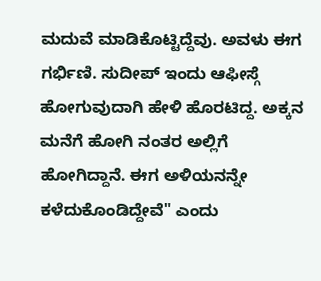ಮದುವೆ ಮಾಡಿಕೊಟ್ಟಿದ್ದೆವು. ಅವಳು ಈಗ ಗರ್ಭಿಣಿ. ಸುದೀಪ್ ಇಂದು ಆಫೀಸ್ಗೆ ಹೋಗುವುದಾಗಿ ಹೇಳಿ ಹೊರಟಿದ್ದ. ಅಕ್ಕನ ಮನೆಗೆ ಹೋಗಿ ನಂತರ ಅಲ್ಲಿಗೆ ಹೋಗಿದ್ದಾನೆ. ಈಗ ಅಳಿಯನನ್ನೇ ಕಳೆದುಕೊಂಡಿದ್ದೇವೆ" ಎಂದು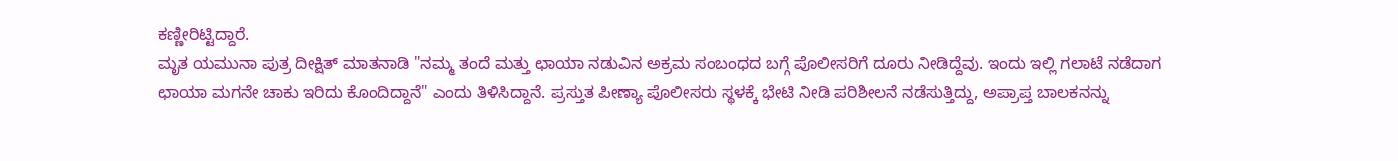ಕಣ್ಣೀರಿಟ್ಟಿದ್ದಾರೆ.
ಮೃತ ಯಮುನಾ ಪುತ್ರ ದೀಕ್ಷಿತ್ ಮಾತನಾಡಿ "ನಮ್ಮ ತಂದೆ ಮತ್ತು ಛಾಯಾ ನಡುವಿನ ಅಕ್ರಮ ಸಂಬಂಧದ ಬಗ್ಗೆ ಪೊಲೀಸರಿಗೆ ದೂರು ನೀಡಿದ್ದೆವು. ಇಂದು ಇಲ್ಲಿ ಗಲಾಟೆ ನಡೆದಾಗ ಛಾಯಾ ಮಗನೇ ಚಾಕು ಇರಿದು ಕೊಂದಿದ್ದಾನೆ" ಎಂದು ತಿಳಿಸಿದ್ದಾನೆ. ಪ್ರಸ್ತುತ ಪೀಣ್ಯಾ ಪೊಲೀಸರು ಸ್ಥಳಕ್ಕೆ ಭೇಟಿ ನೀಡಿ ಪರಿಶೀಲನೆ ನಡೆಸುತ್ತಿದ್ದು, ಅಪ್ರಾಪ್ತ ಬಾಲಕನನ್ನು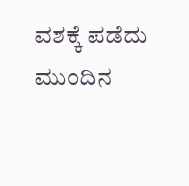ವಶಕ್ಕೆ ಪಡೆದು ಮುಂದಿನ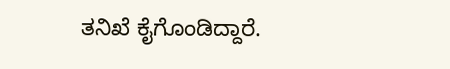ತನಿಖೆ ಕೈಗೊಂಡಿದ್ದಾರೆ.